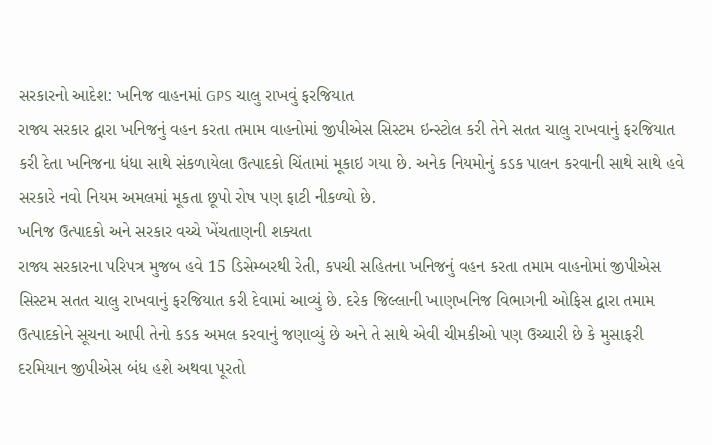સરકારનો આદેશ: ખનિજ વાહનમાં GPS ચાલુ રાખવું ફરજિયાત
રાજ્ય સરકાર દ્વારા ખનિજનું વહન કરતા તમામ વાહનોમાં જીપીએસ સિસ્ટમ ઇન્સ્ટોલ કરી તેને સતત ચાલુ રાખવાનું ફરજિયાત કરી દેતા ખનિજના ધંધા સાથે સંકળાયેલા ઉત્પાદકો ચિંતામાં મૂકાઇ ગયા છે. અનેક નિયમોનું કડક પાલન કરવાની સાથે સાથે હવે સરકારે નવો નિયમ અમલમાં મૂકતા છૂપો રોષ પણ ફાટી નીકળ્યો છે.
ખનિજ ઉત્પાદકો અને સરકાર વચ્ચે ખેંચતાણની શક્યતા
રાજ્ય સરકારના પરિપત્ર મુજબ હવે 15 ડિસેમ્બરથી રેતી, કપચી સહિતના ખનિજનું વહન કરતા તમામ વાહનોમાં જીપીએસ સિસ્ટમ સતત ચાલુ રાખવાનું ફરજિયાત કરી દેવામાં આવ્યું છે. દરેક જિલ્લાની ખાણખનિજ વિભાગની ઓફિસ દ્વારા તમામ ઉત્પાદકોને સૂચના આપી તેનો કડક અમલ કરવાનું જણાવ્યું છે અને તે સાથે એવી ચીમકીઓ પણ ઉચ્ચારી છે કે મુસાફરી દરમિયાન જીપીએસ બંધ હશે અથવા પૂરતો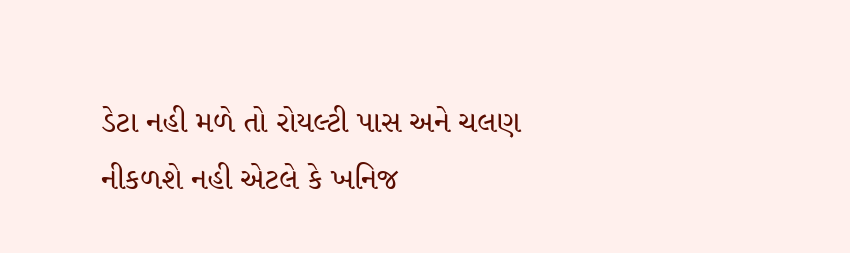ડેટા નહી મળે તો રોયલ્ટી પાસ અને ચલણ નીકળશે નહી એટલે કે ખનિજ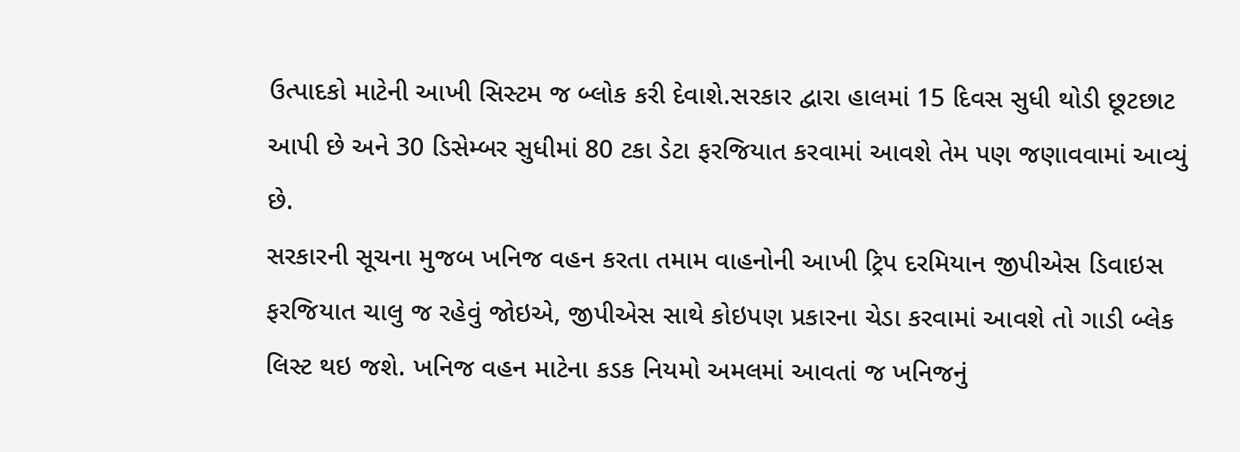ઉત્પાદકો માટેની આખી સિસ્ટમ જ બ્લોક કરી દેવાશે.સરકાર દ્વારા હાલમાં 15 દિવસ સુધી થોડી છૂટછાટ આપી છે અને 30 ડિસેમ્બર સુધીમાં 80 ટકા ડેટા ફરજિયાત કરવામાં આવશે તેમ પણ જણાવવામાં આવ્યું છે.
સરકારની સૂચના મુજબ ખનિજ વહન કરતા તમામ વાહનોની આખી ટ્રિપ દરમિયાન જીપીએસ ડિવાઇસ ફરજિયાત ચાલુ જ રહેવું જોઇએ, જીપીએસ સાથે કોઇપણ પ્રકારના ચેડા કરવામાં આવશે તો ગાડી બ્લેક લિસ્ટ થઇ જશે. ખનિજ વહન માટેના કડક નિયમો અમલમાં આવતાં જ ખનિજનું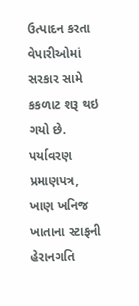ઉત્પાદન કરતા વેપારીઓમાં સરકાર સામે કકળાટ શરૂ થઇ ગયો છે.
પર્યાવરણ પ્રમાણપત્ર, ખાણ ખનિજ ખાતાના સ્ટાફની હેરાનગતિ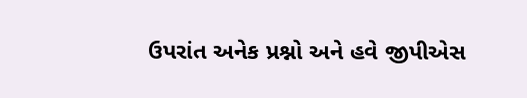ઉપરાંત અનેક પ્રશ્નો અને હવે જીપીએસ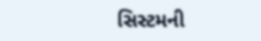સિસ્ટમની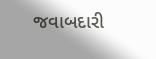જવાબદારી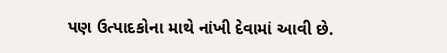પણ ઉત્પાદકોના માથે નાંખી દેવામાં આવી છે.